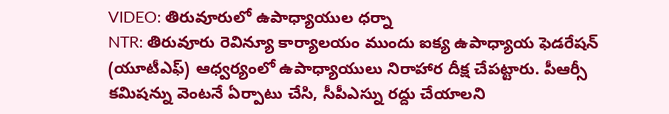VIDEO: తిరువూరులో ఉపాధ్యాయుల ధర్నా
NTR: తిరువూరు రెవిన్యూ కార్యాలయం ముందు ఐక్య ఉపాధ్యాయ ఫెడరేషన్ (యూటీఎఫ్) ఆధ్వర్యంలో ఉపాధ్యాయులు నిరాహార దీక్ష చేపట్టారు. పీఆర్సీ కమిషన్ను వెంటనే ఏర్పాటు చేసి, సీపీఎస్ను రద్దు చేయాలని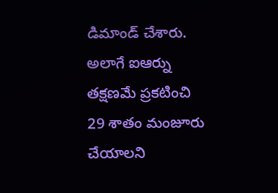డిమాండ్ చేశారు. అలాగే ఐఆర్ను తక్షణమే ప్రకటించి 29 శాతం మంజూరు చేయాలని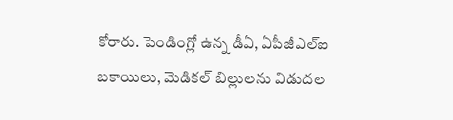కోరారు. పెండింగ్లో ఉన్న డీఏ, ఏపీజీఎల్ఐ బకాయిలు, మెడికల్ బిల్లులను విడుదల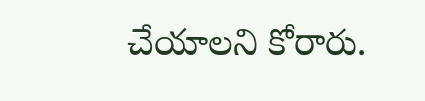చేయాలని కోరారు.